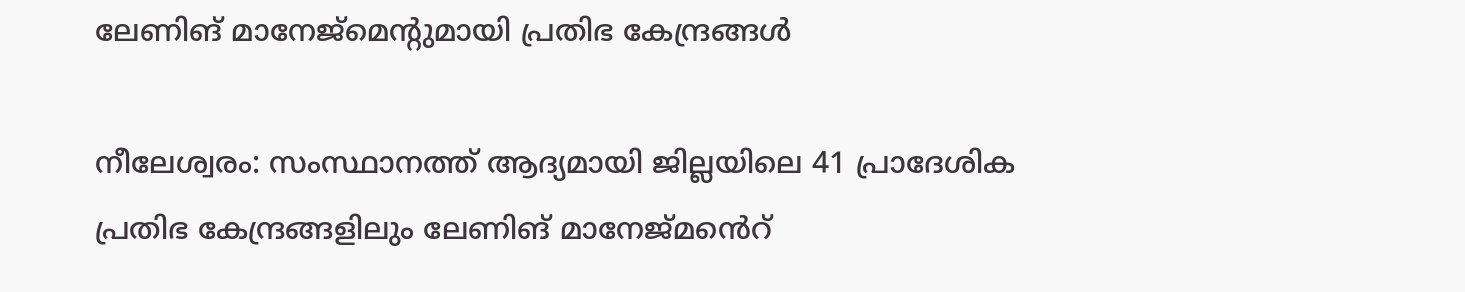ലേണിങ് മാനേജ്‌മെന്റുമായി പ്രതിഭ കേന്ദ്രങ്ങള്‍

നീലേശ്വരം: സംസ്ഥാനത്ത് ആദ്യമായി ജില്ലയിലെ 41 പ്രാദേശിക പ്രതിഭ കേന്ദ്രങ്ങളിലും ലേണിങ് മാനേജ്‌മൻെറ്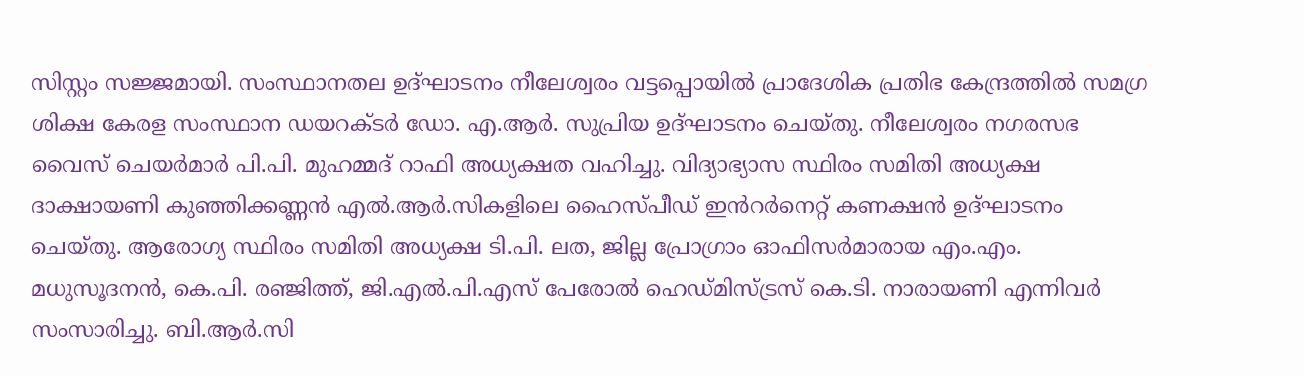സിസ്റ്റം സജ്ജമായി. സംസ്ഥാനതല ഉദ്ഘാടനം നീലേശ്വരം വട്ടപ്പൊയില്‍ പ്രാദേശിക പ്രതിഭ കേന്ദ്രത്തില്‍ സമഗ്ര ശിക്ഷ കേരള സംസ്ഥാന ഡയറക്ടര്‍ ഡോ. എ.ആര്‍. സുപ്രിയ ഉദ്ഘാടനം ചെയ്തു. നീലേശ്വരം നഗരസഭ വൈസ് ചെയര്‍മാര്‍ പി.പി. മുഹമ്മദ് റാഫി അധ്യക്ഷത വഹിച്ചു. വിദ്യാഭ്യാസ സ്ഥിരം സമിതി അധ്യക്ഷ ദാക്ഷായണി കുഞ്ഞിക്കണ്ണന്‍ എല്‍.ആര്‍.സികളിലെ ഹൈസ്പീഡ് ഇൻറര്‍നെറ്റ് കണക്ഷന്‍ ഉദ്ഘാടനം ചെയ്തു. ആരോഗ്യ സ്ഥിരം സമിതി അധ്യക്ഷ ടി.പി. ലത, ജില്ല പ്രോഗ്രാം ഓഫിസര്‍മാരായ എം.എം. മധുസൂദനന്‍, കെ.പി. രഞ്ജിത്ത്, ജി.എല്‍.പി.എസ് പേരോല്‍ ഹെഡ്മിസ്ട്രസ് കെ.ടി. നാരായണി എന്നിവര്‍ സംസാരിച്ചു. ബി.ആര്‍.സി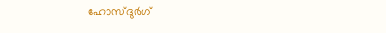ഹോസ്ദുര്‍ഗ്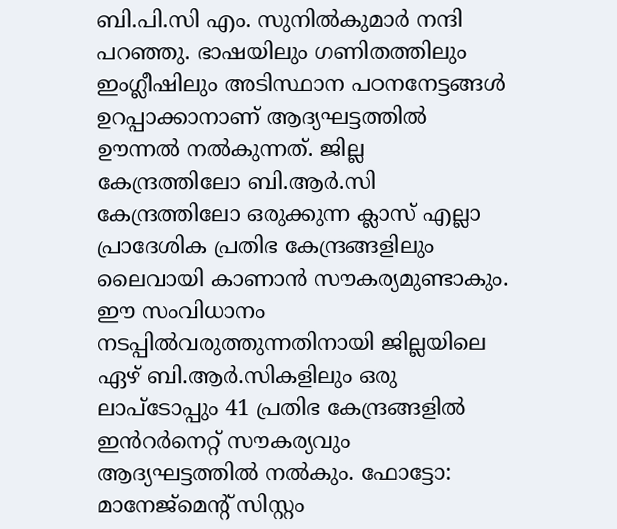ബി.പി.സി എം. സുനില്‍കുമാര്‍ നന്ദി പറഞ്ഞു. ഭാഷയിലും ഗണിതത്തിലും ഇംഗ്ലീഷിലും അടിസ്ഥാന പഠനനേട്ടങ്ങള്‍ ഉറപ്പാക്കാനാണ് ആദ്യഘട്ടത്തില്‍ ഊന്നല്‍ നല്‍കുന്നത്. ജില്ല കേന്ദ്രത്തിലോ ബി.ആര്‍.സി കേന്ദ്രത്തിലോ ഒരുക്കുന്ന ക്ലാസ് എല്ലാ പ്രാദേശിക പ്രതിഭ കേന്ദ്രങ്ങളിലും ലൈവായി കാണാന്‍ സൗകര്യമുണ്ടാകും. ഈ സംവിധാനം നടപ്പില്‍വരുത്തുന്നതിനായി ജില്ലയിലെ ഏഴ് ബി.ആര്‍.സികളിലും ഒരു ലാപ്‌ടോപ്പും 41 പ്രതിഭ കേന്ദ്രങ്ങളില്‍ ഇൻറര്‍നെറ്റ് സൗകര്യവും ആദ്യഘട്ടത്തില്‍ നല്‍കും. ഫോട്ടോ: മാനേജ്‌മെന്റ് സിസ്റ്റം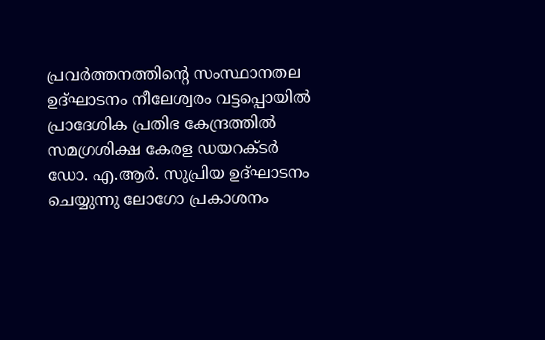പ്രവര്‍ത്തനത്തിന്‍റെ സംസ്ഥാനതല ഉദ്ഘാടനം നീലേശ്വരം വട്ടപ്പൊയില്‍ പ്രാദേശിക പ്രതിഭ കേന്ദ്രത്തില്‍ സമഗ്രശിക്ഷ കേരള ഡയറക്ടര്‍ ഡോ. എ.ആര്‍. സുപ്രിയ ഉദ്ഘാടനം ചെയ്യുന്നു ലോഗോ പ്രകാശനം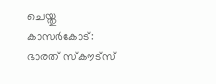ചെയ്തു കാസർകോട്: ഭാരത് സ്‌കൗട്സ്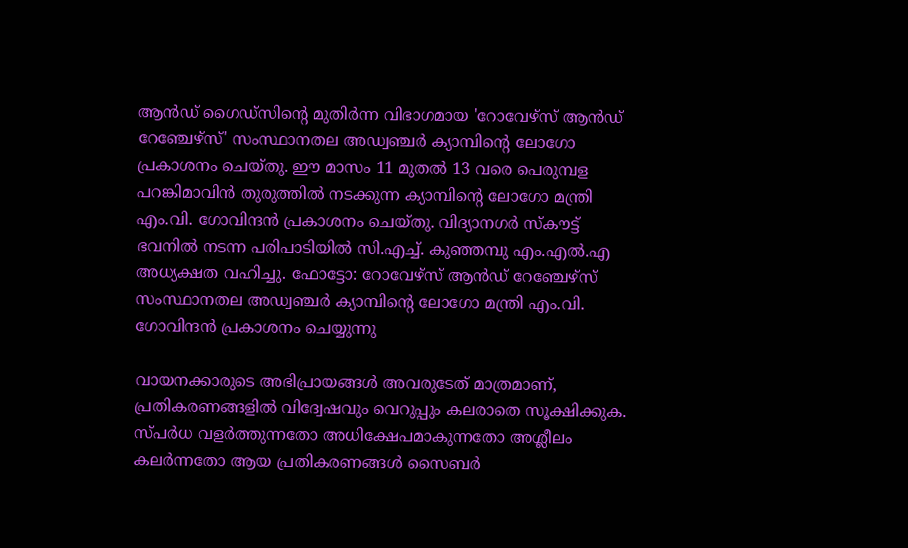ആന്‍ഡ് ഗൈഡ്സിന്റെ മുതിര്‍ന്ന വിഭാഗമായ 'റോവേഴ്‌സ് ആന്‍ഡ് റേഞ്ചേഴ്‌സ്' സംസ്ഥാനതല അഡ്വഞ്ചര്‍ ക്യാമ്പിന്‍റെ ലോഗോ പ്രകാശനം ചെയ്തു. ഈ മാസം 11 മുതല്‍ 13 വരെ പെരുമ്പള പറങ്കിമാവിന്‍ തുരുത്തില്‍ നടക്കുന്ന ക്യാമ്പിന്റെ ലോഗോ മന്ത്രി എം.വി. ഗോവിന്ദന്‍ പ്രകാശനം ചെയ്തു. വിദ്യാനഗര്‍ സ്‌കൗട്ട് ഭവനില്‍ നടന്ന പരിപാടിയില്‍ സി.എച്ച്. കുഞ്ഞമ്പു എം.എല്‍.എ അധ്യക്ഷത വഹിച്ചു. ഫോട്ടോ: റോവേഴ്‌സ് ആന്‍ഡ് റേഞ്ചേഴ്‌സ് സംസ്ഥാനതല അഡ്വഞ്ചര്‍ ക്യാമ്പിന്‍റെ ലോഗോ മന്ത്രി എം.വി. ഗോവിന്ദന്‍ പ്രകാശനം ചെയ്യുന്നു

വായനക്കാരുടെ അഭിപ്രായങ്ങള്‍ അവരുടേത് മാത്രമാണ്, പ്രതികരണങ്ങളിൽ വിദ്വേഷവും വെറുപ്പും കലരാതെ സൂക്ഷിക്കുക. സ്പർധ വളർത്തുന്നതോ അധിക്ഷേപമാകുന്നതോ അശ്ലീലം കലർന്നതോ ആയ പ്രതികരണങ്ങൾ സൈബർ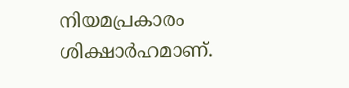നിയമപ്രകാരം ശിക്ഷാർഹമാണ്.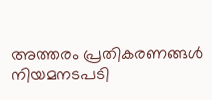അത്തരം പ്രതികരണങ്ങൾ നിയമനടപടി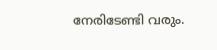നേരിടേണ്ടി വരും.